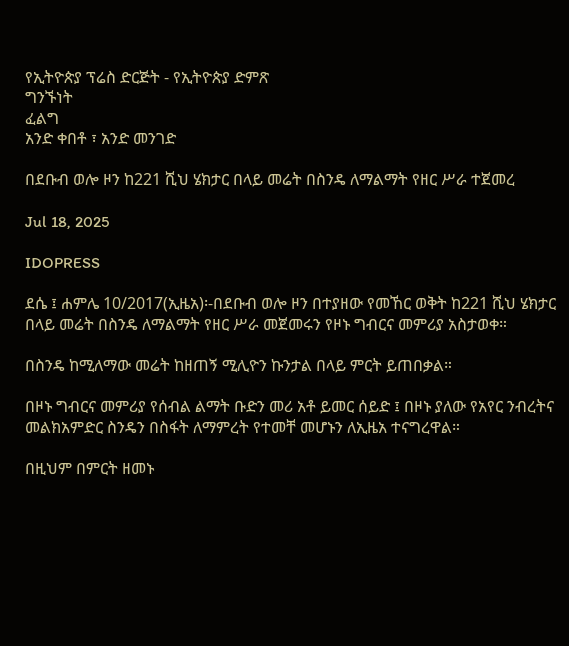የኢትዮጵያ ፕሬስ ድርጅት - የኢትዮጵያ ድምጽ
ግንኙነት
ፈልግ
አንድ ቀበቶ ፣ አንድ መንገድ

በደቡብ ወሎ ዞን ከ221 ሺህ ሄክታር በላይ መሬት በስንዴ ለማልማት የዘር ሥራ ተጀመረ

Jul 18, 2025

IDOPRESS

ደሴ ፤ ሐምሌ 10/2017(ኢዜአ)፡-በደቡብ ወሎ ዞን በተያዘው የመኸር ወቅት ከ221 ሺህ ሄክታር በላይ መሬት በስንዴ ለማልማት የዘር ሥራ መጀመሩን የዞኑ ግብርና መምሪያ አስታወቀ።

በስንዴ ከሚለማው መሬት ከዘጠኝ ሚሊዮን ኩንታል በላይ ምርት ይጠበቃል።

በዞኑ ግብርና መምሪያ የሰብል ልማት ቡድን መሪ አቶ ይመር ሰይድ ፤ በዞኑ ያለው የአየር ንብረትና መልክአምድር ስንዴን በስፋት ለማምረት የተመቸ መሆኑን ለኢዜአ ተናግረዋል።

በዚህም በምርት ዘመኑ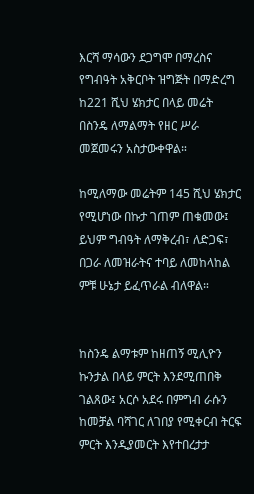እርሻ ማሳውን ደጋግሞ በማረስና የግብዓት አቅርቦት ዝግጅት በማድረግ ከ221 ሺህ ሄክታር በላይ መሬት በስንዴ ለማልማት የዘር ሥራ መጀመሩን አስታውቀዋል።

ከሚለማው መሬትም 145 ሺህ ሄክታር የሚሆነው በኩታ ገጠም ጠቁመው፤ ይህም ግብዓት ለማቅረብ፣ ለድጋፍ፣ በጋራ ለመዝራትና ተባይ ለመከላከል ምቹ ሁኔታ ይፈጥራል ብለዋል።


ከስንዴ ልማቱም ከዘጠኝ ሚሊዮን ኩንታል በላይ ምርት እንደሚጠበቅ ገልጸው፤ አርሶ አደሩ በምግብ ራሱን ከመቻል ባሻገር ለገበያ የሚቀርብ ትርፍ ምርት እንዲያመርት እየተበረታታ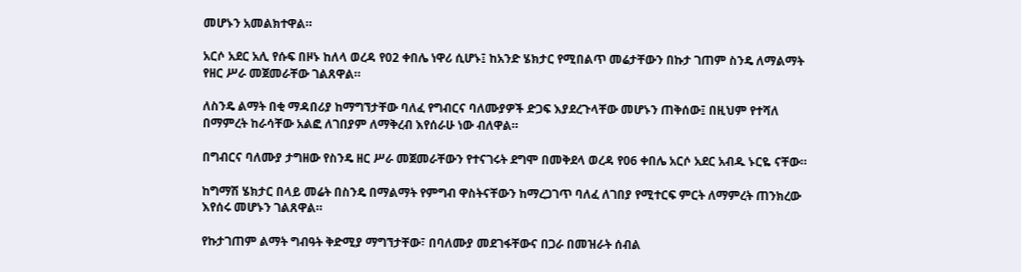መሆኑን አመልክተዋል።

አርሶ አደር አሊ የሱፍ በዞኑ ከለላ ወረዳ የ02 ቀበሌ ነዋሪ ሲሆኑ፤ ከአንድ ሄክታር የሚበልጥ መሬታቸውን በኩታ ገጠም ስንዴ ለማልማት የዘር ሥራ መጀመራቸው ገልጸዋል።

ለስንዴ ልማት በቂ ማዳበሪያ ከማግኘታቸው ባለፈ የግብርና ባለሙያዎች ድጋፍ እያደረጉላቸው መሆኑን ጠቅሰው፤ በዚህም የተሻለ በማምረት ከራሳቸው አልፎ ለገበያም ለማቅረብ እየሰራሁ ነው ብለዋል።

በግብርና ባለሙያ ታግዘው የስንዴ ዘር ሥራ መጀመራቸውን የተናገሩት ደግሞ በመቅደላ ወረዳ የ06 ቀበሌ አርሶ አደር አብዱ ኑርዬ ናቸው።

ከግማሽ ሄክታር በላይ መሬት በስንዴ በማልማት የምግብ ዋስትናቸውን ከማረጋገጥ ባለፈ ለገበያ የሚተርፍ ምርት ለማምረት ጠንክረው እየሰሩ መሆኑን ገልጸዋል።

የኩታገጠም ልማት ግብዓት ቅድሚያ ማግኘታቸው፣ በባለሙያ መደገፋቸውና በጋራ በመዝራት ሰብል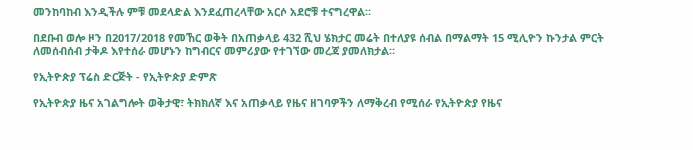መንከባከብ እንዲችሉ ምቹ መደላድል እንደፈጠረላቸው አርሶ አደሮቹ ተናግረዋል።

በደቡብ ወሎ ዞን በ2017/2018 የመኸር ወቅት በአጠቃላይ 432 ሺህ ሄክታር መሬት በተለያዩ ሰብል በማልማት 15 ሚሊዮን ኩንታል ምርት ለመሰብሰብ ታቅዶ እየተሰራ መሆኑን ከግብርና መምሪያው የተገኘው መረጃ ያመለክታል።

የኢትዮጵያ ፕሬስ ድርጅት - የኢትዮጵያ ድምጽ

የኢትዮጵያ ዜና አገልግሎት ወቅታዊ፣ ትክክለኛ እና አጠቃላይ የዜና ዘገባዎችን ለማቅረብ የሚሰራ የኢትዮጵያ የዜና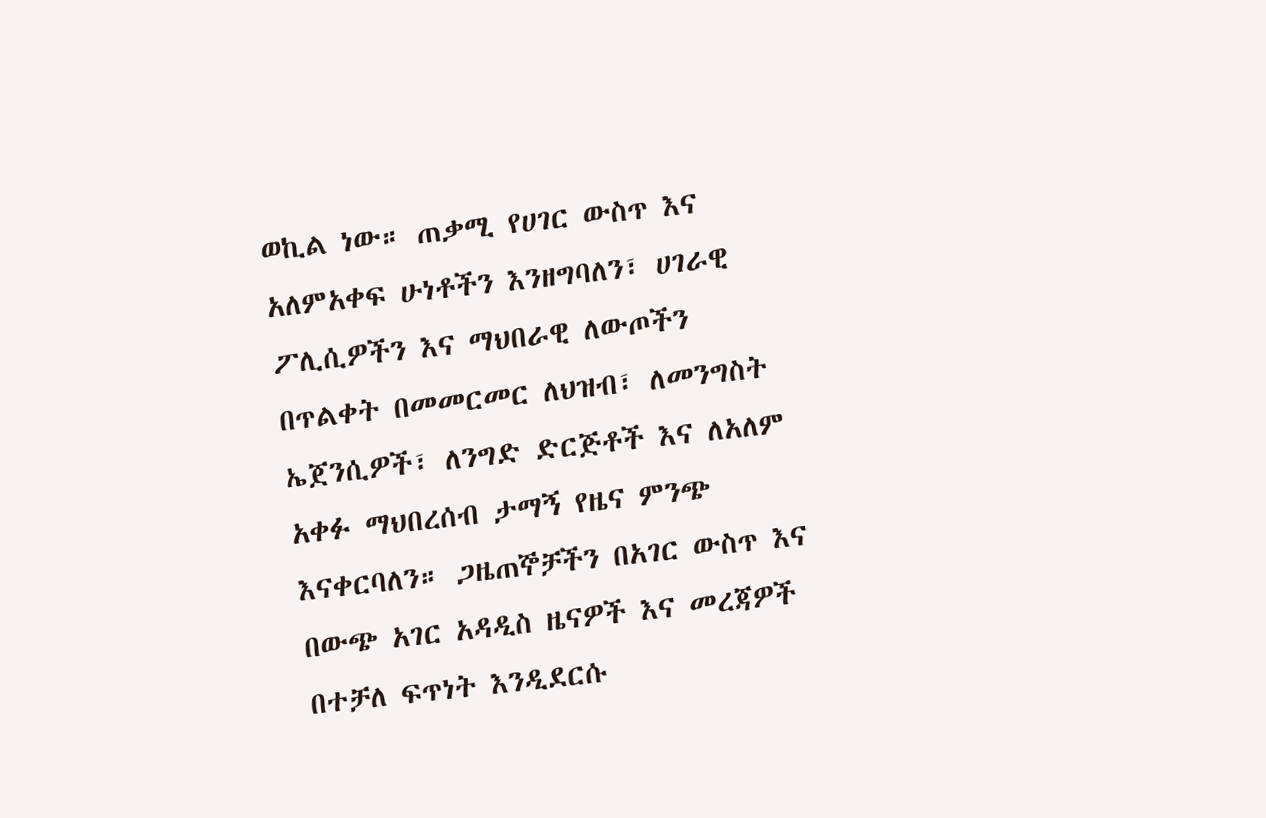ወኪል ነው። ጠቃሚ የሀገር ውስጥ እና አለምአቀፍ ሁነቶችን እንዘግባለን፣ ሀገራዊ ፖሊሲዎችን እና ማህበራዊ ለውጦችን በጥልቀት በመመርመር ለህዝብ፣ ለመንግስት ኤጀንሲዎች፣ ለንግድ ድርጅቶች እና ለአለም አቀፉ ማህበረሰብ ታማኝ የዜና ምንጭ እናቀርባለን። ጋዜጠኞቻችን በአገር ውስጥ እና በውጭ አገር አዳዲስ ዜናዎች እና መረጃዎች በተቻለ ፍጥነት እንዲደርሱ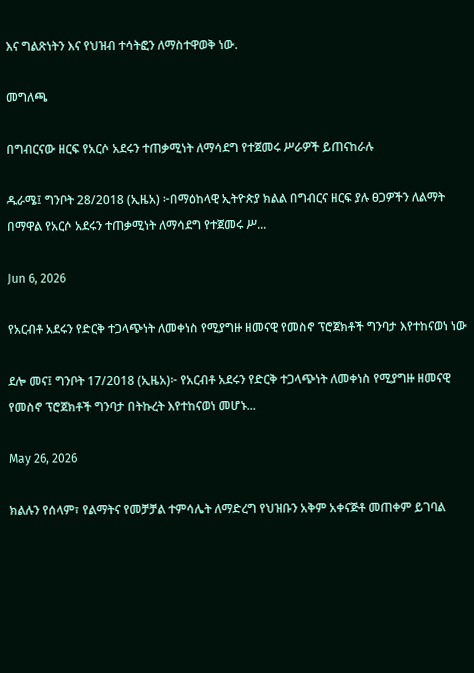እና ግልጽነትን እና የህዝብ ተሳትፎን ለማስተዋወቅ ነው.

መግለጫ

በግብርናው ዘርፍ የአርሶ አደሩን ተጠቃሚነት ለማሳደግ የተጀመሩ ሥራዎች ይጠናከራሉ

ዱራሜ፤ ግንቦት 28/2018 (ኢዜአ) ፦በማዕከላዊ ኢትዮጵያ ክልል በግብርና ዘርፍ ያሉ ፀጋዎችን ለልማት በማዋል የአርሶ አደሩን ተጠቃሚነት ለማሳደግ የተጀመሩ ሥ...

Jun 6, 2026

የአርብቶ አደሩን የድርቅ ተጋላጭነት ለመቀነስ የሚያግዙ ዘመናዊ የመስኖ ፕሮጀክቶች ግንባታ እየተከናወነ ነው

ደሎ መና፤ ግንቦት 17/2018 (ኢዜአ)፦ የአርብቶ አደሩን የድርቅ ተጋላጭነት ለመቀነስ የሚያግዙ ዘመናዊ የመስኖ ፕሮጀክቶች ግንባታ በትኩረት እየተከናወነ መሆኑ...

May 26, 2026

ክልሉን የሰላም፣ የልማትና የመቻቻል ተምሳሌት ለማድረግ የህዝቡን አቅም አቀናጅቶ መጠቀም ይገባል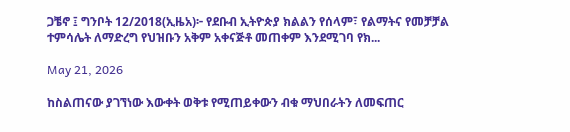ጋቼኖ ፤ ግንቦት 12/2018(ኢዜአ)፦ የደቡብ ኢትዮጵያ ክልልን የሰላም፣ የልማትና የመቻቻል ተምሳሌት ለማድረግ የህዝቡን አቅም አቀናጅቶ መጠቀም እንደሚገባ የክ...

May 21, 2026

ከስልጠናው ያገኘነው እውቀት ወቅቱ የሚጠይቀውን ብቁ ማህበራትን ለመፍጠር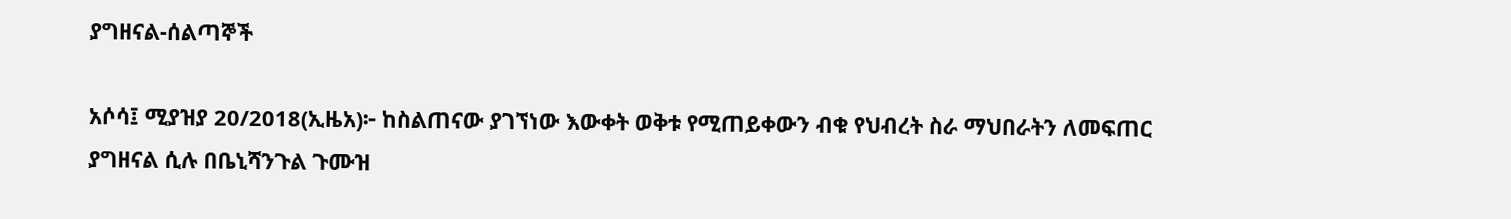ያግዘናል-ሰልጣኞች

አሶሳ፤ ሚያዝያ 20/2018(ኢዜአ)፦ ከስልጠናው ያገኘነው እውቀት ወቅቱ የሚጠይቀውን ብቁ የህብረት ስራ ማህበራትን ለመፍጠር ያግዘናል ሲሉ በቤኒሻንጉል ጉሙዝ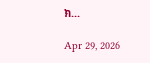ክ...

Apr 29, 2026